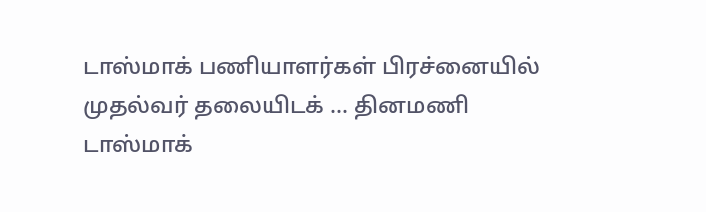டாஸ்மாக் பணியாளர்கள் பிரச்னையில் முதல்வர் தலையிடக் ... தினமணி
டாஸ்மாக்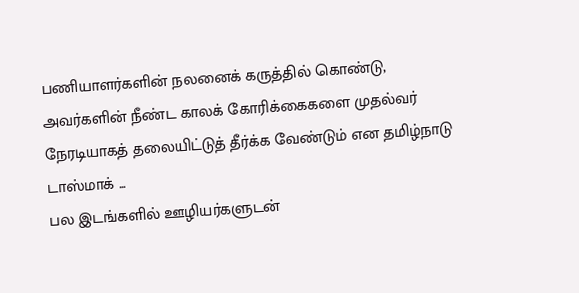பணியாளர்களின் நலனைக் கருத்தில் கொண்டு, அவர்களின் நீண்ட காலக் கோரிக்கைகளை முதல்வர் நேரடியாகத் தலையிட்டுத் தீர்க்க வேண்டும் என தமிழ்நாடு டாஸ்மாக் ...
பல இடங்களில் ஊழியர்களுடன்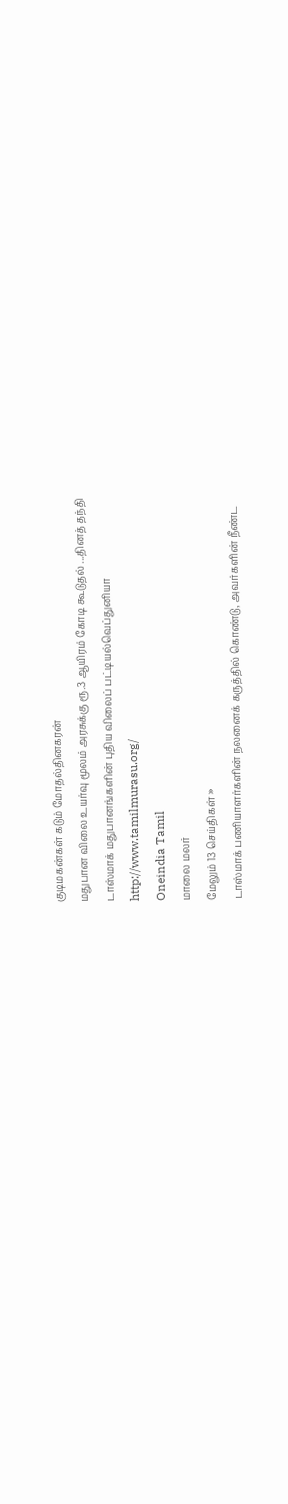குடிமகன்கள் கடும் மோதல்தினகரன்
மதுபான விலை உயர்வு மூலம் அரசுக்கு ரூ.3 ஆயிரம் கோடி கூடுதல் ...தினத் தந்தி
டாஸ்மாக் மதுபானங்களின் புதிய விலைப் பட்டியல்வெப்துனியா
http://www.tamilmurasu.org/
Oneindia Tamil
மாலை மலர்
மேலும் 13 செய்திகள் »
டாஸ்மாக் பணியாளர்களின் நலனைக் கருத்தில் கொண்டு, அவர்களின் நீண்ட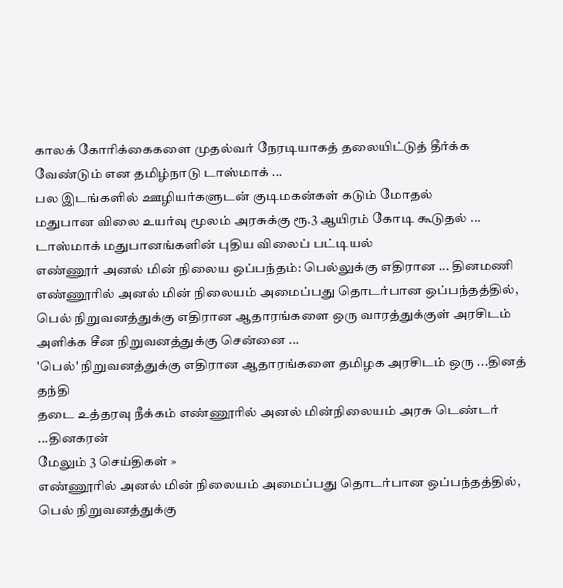காலக் கோரிக்கைகளை முதல்வர் நேரடியாகத் தலையிட்டுத் தீர்க்க வேண்டும் என தமிழ்நாடு டாஸ்மாக் ...
பல இடங்களில் ஊழியர்களுடன் குடிமகன்கள் கடும் மோதல்
மதுபான விலை உயர்வு மூலம் அரசுக்கு ரூ.3 ஆயிரம் கோடி கூடுதல் ...
டாஸ்மாக் மதுபானங்களின் புதிய விலைப் பட்டியல்
எண்ணூர் அனல் மின் நிலைய ஒப்பந்தம்: பெல்லுக்கு எதிரான ... தினமணி
எண்ணூரில் அனல் மின் நிலையம் அமைப்பது தொடர்பான ஒப்பந்தத்தில், பெல் நிறுவனத்துக்கு எதிரான ஆதாரங்களை ஒரு வாரத்துக்குள் அரசிடம் அளிக்க சீன நிறுவனத்துக்கு சென்னை ...
'பெல்' நிறுவனத்துக்கு எதிரான ஆதாரங்களை தமிழக அரசிடம் ஒரு ...தினத் தந்தி
தடை உத்தரவு நீக்கம் எண்ணூரில் அனல் மின்நிலையம் அரசு டெண்டர் ...தினகரன்
மேலும் 3 செய்திகள் »
எண்ணூரில் அனல் மின் நிலையம் அமைப்பது தொடர்பான ஒப்பந்தத்தில், பெல் நிறுவனத்துக்கு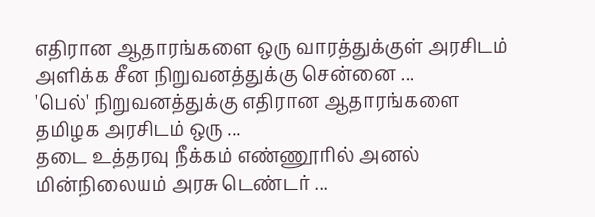எதிரான ஆதாரங்களை ஒரு வாரத்துக்குள் அரசிடம் அளிக்க சீன நிறுவனத்துக்கு சென்னை ...
'பெல்' நிறுவனத்துக்கு எதிரான ஆதாரங்களை தமிழக அரசிடம் ஒரு ...
தடை உத்தரவு நீக்கம் எண்ணூரில் அனல் மின்நிலையம் அரசு டெண்டர் ...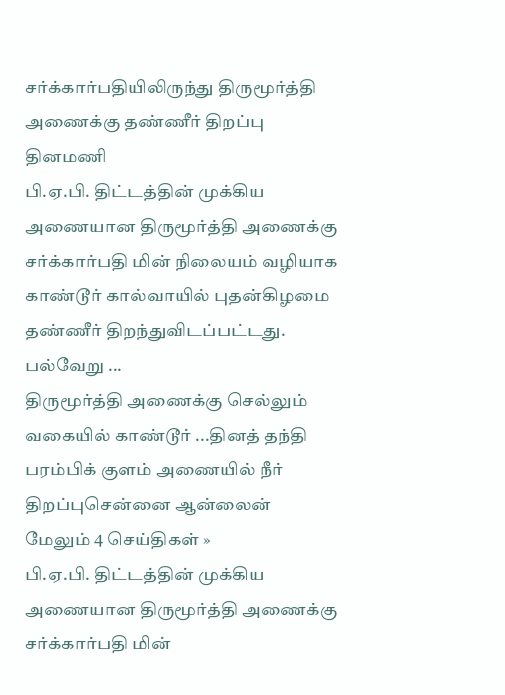சர்க்கார்பதியிலிருந்து திருமூர்த்தி அணைக்கு தண்ணீர் திறப்பு தினமணி
பி.ஏ.பி. திட்டத்தின் முக்கிய அணையான திருமூர்த்தி அணைக்கு சர்க்கார்பதி மின் நிலையம் வழியாக காண்டூர் கால்வாயில் புதன்கிழமை தண்ணீர் திறந்துவிடப்பட்டது. பல்வேறு ...
திருமூர்த்தி அணைக்கு செல்லும் வகையில் காண்டூர் ...தினத் தந்தி
பரம்பிக் குளம் அணையில் நீர் திறப்புசென்னை ஆன்லைன்
மேலும் 4 செய்திகள் »
பி.ஏ.பி. திட்டத்தின் முக்கிய அணையான திருமூர்த்தி அணைக்கு சர்க்கார்பதி மின்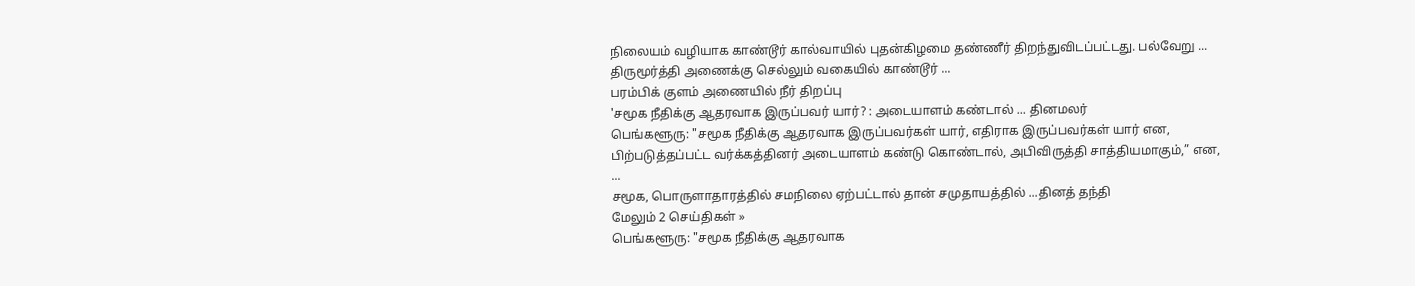நிலையம் வழியாக காண்டூர் கால்வாயில் புதன்கிழமை தண்ணீர் திறந்துவிடப்பட்டது. பல்வேறு ...
திருமூர்த்தி அணைக்கு செல்லும் வகையில் காண்டூர் ...
பரம்பிக் குளம் அணையில் நீர் திறப்பு
'சமூக நீதிக்கு ஆதரவாக இருப்பவர் யார்? : அடையாளம் கண்டால் ... தினமலர்
பெங்களூரு: "சமூக நீதிக்கு ஆதரவாக இருப்பவர்கள் யார், எதிராக இருப்பவர்கள் யார் என, பிற்படுத்தப்பட்ட வர்க்கத்தினர் அடையாளம் கண்டு கொண்டால், அபிவிருத்தி சாத்தியமாகும்,” என, ...
சமூக, பொருளாதாரத்தில் சமநிலை ஏற்பட்டால் தான் சமுதாயத்தில் ...தினத் தந்தி
மேலும் 2 செய்திகள் »
பெங்களூரு: "சமூக நீதிக்கு ஆதரவாக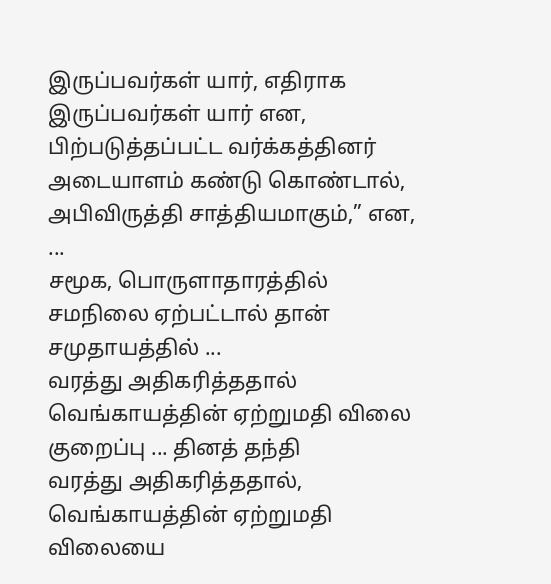இருப்பவர்கள் யார், எதிராக இருப்பவர்கள் யார் என, பிற்படுத்தப்பட்ட வர்க்கத்தினர் அடையாளம் கண்டு கொண்டால், அபிவிருத்தி சாத்தியமாகும்,” என, ...
சமூக, பொருளாதாரத்தில் சமநிலை ஏற்பட்டால் தான் சமுதாயத்தில் ...
வரத்து அதிகரித்ததால் வெங்காயத்தின் ஏற்றுமதி விலை குறைப்பு ... தினத் தந்தி
வரத்து அதிகரித்ததால், வெங்காயத்தின் ஏற்றுமதி விலையை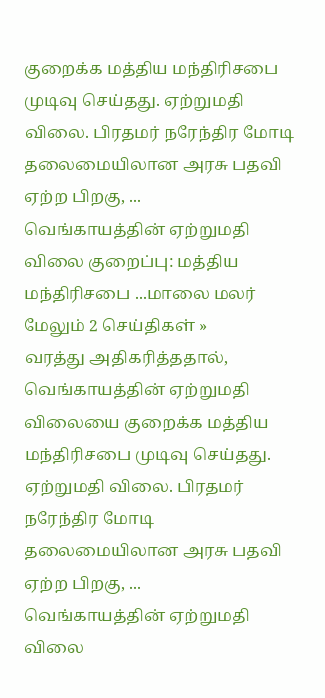குறைக்க மத்திய மந்திரிசபை முடிவு செய்தது. ஏற்றுமதி விலை. பிரதமர் நரேந்திர மோடி தலைமையிலான அரசு பதவி ஏற்ற பிறகு, ...
வெங்காயத்தின் ஏற்றுமதி விலை குறைப்பு: மத்திய மந்திரிசபை ...மாலை மலர்
மேலும் 2 செய்திகள் »
வரத்து அதிகரித்ததால், வெங்காயத்தின் ஏற்றுமதி விலையை குறைக்க மத்திய மந்திரிசபை முடிவு செய்தது. ஏற்றுமதி விலை. பிரதமர் நரேந்திர மோடி தலைமையிலான அரசு பதவி ஏற்ற பிறகு, ...
வெங்காயத்தின் ஏற்றுமதி விலை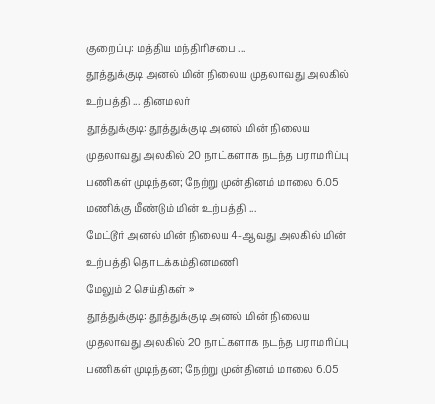குறைப்பு: மத்திய மந்திரிசபை ...
தூத்துக்குடி அனல் மின் நிலைய முதலாவது அலகில் உற்பத்தி ... தினமலர்
தூத்துக்குடி: தூத்துக்குடி அனல் மின் நிலைய முதலாவது அலகில் 20 நாட்களாக நடந்த பராமரிப்பு பணிகள் முடிந்தன; நேற்று முன்தினம் மாலை 6.05 மணிக்கு மீண்டும் மின் உற்பத்தி ...
மேட்டூர் அனல் மின் நிலைய 4-ஆவது அலகில் மின் உற்பத்தி தொடக்கம்தினமணி
மேலும் 2 செய்திகள் »
தூத்துக்குடி: தூத்துக்குடி அனல் மின் நிலைய முதலாவது அலகில் 20 நாட்களாக நடந்த பராமரிப்பு பணிகள் முடிந்தன; நேற்று முன்தினம் மாலை 6.05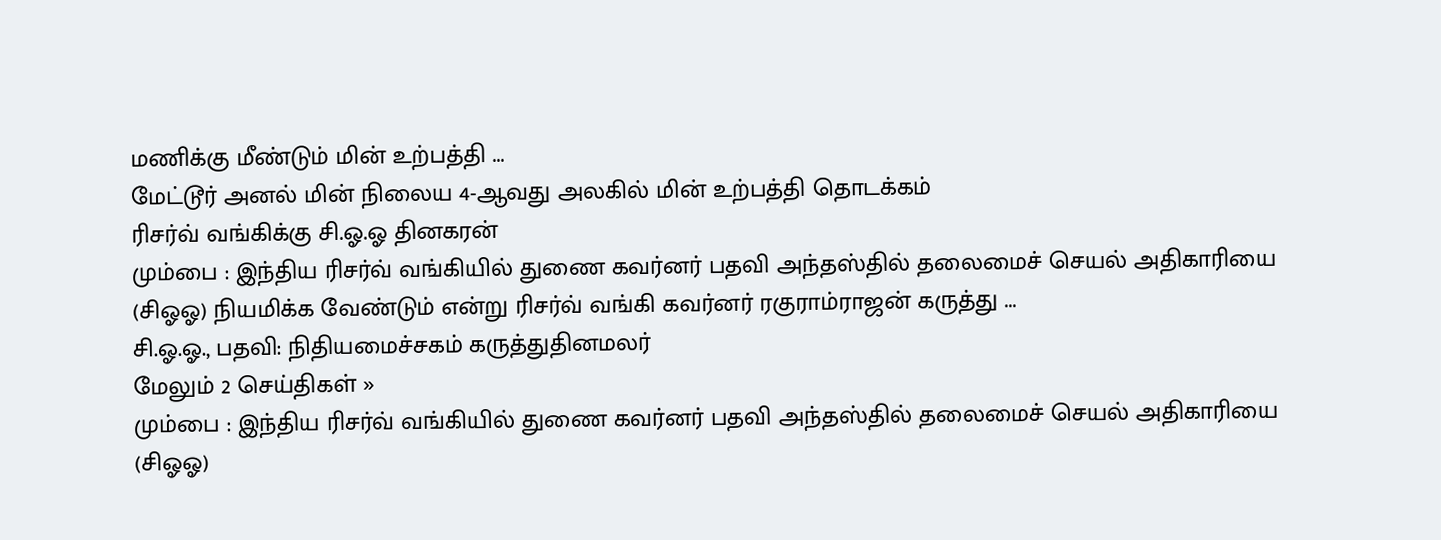மணிக்கு மீண்டும் மின் உற்பத்தி ...
மேட்டூர் அனல் மின் நிலைய 4-ஆவது அலகில் மின் உற்பத்தி தொடக்கம்
ரிசர்வ் வங்கிக்கு சி.ஓ.ஓ தினகரன்
மும்பை : இந்திய ரிசர்வ் வங்கியில் துணை கவர்னர் பதவி அந்தஸ்தில் தலைமைச் செயல் அதிகாரியை (சிஓஓ) நியமிக்க வேண்டும் என்று ரிசர்வ் வங்கி கவர்னர் ரகுராம்ராஜன் கருத்து ...
சி.ஓ.ஓ., பதவி: நிதியமைச்சகம் கருத்துதினமலர்
மேலும் 2 செய்திகள் »
மும்பை : இந்திய ரிசர்வ் வங்கியில் துணை கவர்னர் பதவி அந்தஸ்தில் தலைமைச் செயல் அதிகாரியை (சிஓஓ)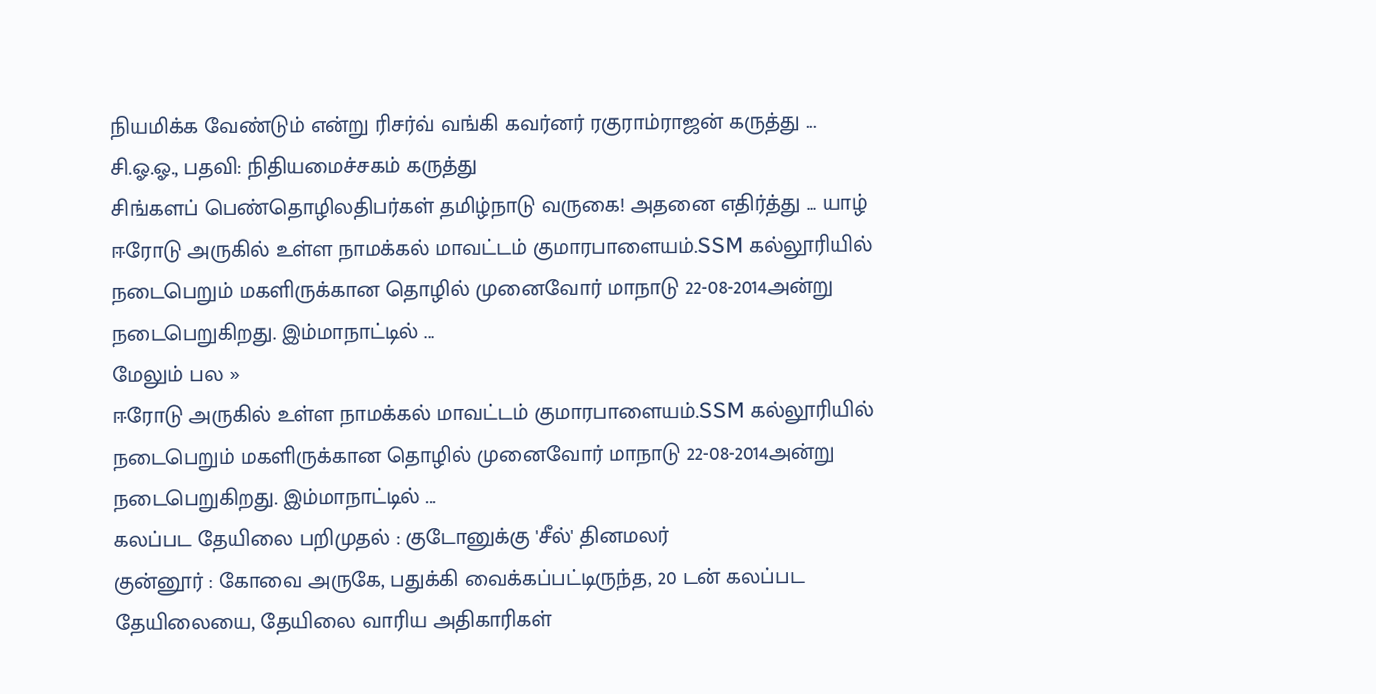நியமிக்க வேண்டும் என்று ரிசர்வ் வங்கி கவர்னர் ரகுராம்ராஜன் கருத்து ...
சி.ஓ.ஓ., பதவி: நிதியமைச்சகம் கருத்து
சிங்களப் பெண்தொழிலதிபர்கள் தமிழ்நாடு வருகை! அதனை எதிர்த்து ... யாழ்
ஈரோடு அருகில் உள்ள நாமக்கல் மாவட்டம் குமாரபாளையம்.SSM கல்லூரியில் நடைபெறும் மகளிருக்கான தொழில் முனைவோர் மாநாடு 22-08-2014அன்று நடைபெறுகிறது. இம்மாநாட்டில் ...
மேலும் பல »
ஈரோடு அருகில் உள்ள நாமக்கல் மாவட்டம் குமாரபாளையம்.SSM கல்லூரியில் நடைபெறும் மகளிருக்கான தொழில் முனைவோர் மாநாடு 22-08-2014அன்று நடைபெறுகிறது. இம்மாநாட்டில் ...
கலப்பட தேயிலை பறிமுதல் : குடோனுக்கு 'சீல்' தினமலர்
குன்னூர் : கோவை அருகே, பதுக்கி வைக்கப்பட்டிருந்த, 20 டன் கலப்பட தேயிலையை, தேயிலை வாரிய அதிகாரிகள்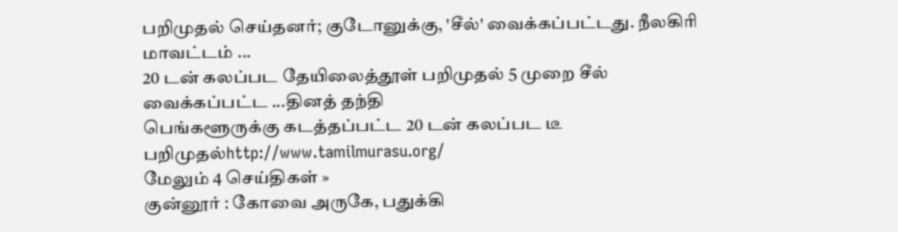பறிமுதல் செய்தனர்; குடோனுக்கு, 'சீல்' வைக்கப்பட்டது. நீலகிரி மாவட்டம் ...
20 டன் கலப்பட தேயிலைத்தூள் பறிமுதல் 5 முறை சீல் வைக்கப்பட்ட ...தினத் தந்தி
பெங்களூருக்கு கடத்தப்பட்ட 20 டன் கலப்பட டீ பறிமுதல்http://www.tamilmurasu.org/
மேலும் 4 செய்திகள் »
குன்னூர் : கோவை அருகே, பதுக்கி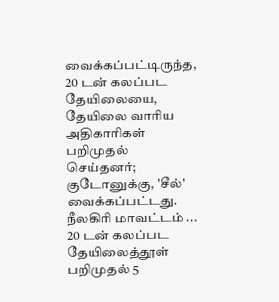வைக்கப்பட்டிருந்த, 20 டன் கலப்பட தேயிலையை, தேயிலை வாரிய அதிகாரிகள் பறிமுதல் செய்தனர்; குடோனுக்கு, 'சீல்' வைக்கப்பட்டது. நீலகிரி மாவட்டம் ...
20 டன் கலப்பட தேயிலைத்தூள் பறிமுதல் 5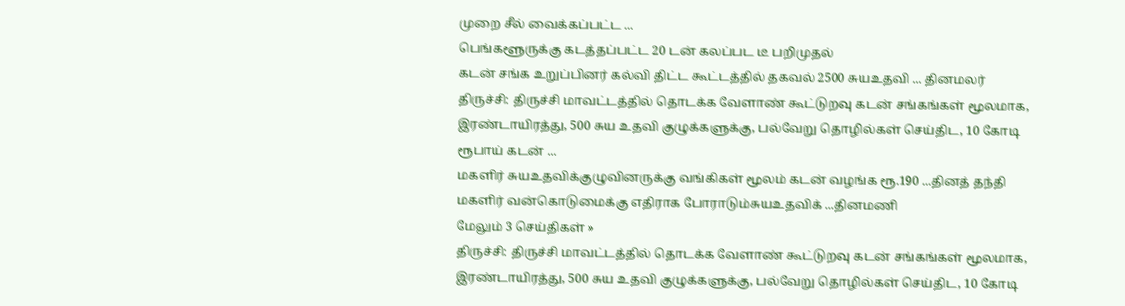முறை சீல் வைக்கப்பட்ட ...
பெங்களூருக்கு கடத்தப்பட்ட 20 டன் கலப்பட டீ பறிமுதல்
கடன் சங்க உறுப்பினர் கல்வி திட்ட கூட்டத்தில் தகவல் 2500 சுயஉதவி ... தினமலர்
திருச்சி: திருச்சி மாவட்டத்தில் தொடக்க வேளாண் கூட்டுறவு கடன் சங்கங்கள் மூலமாக, இரண்டாயிரத்து, 500 சுய உதவி குழுக்களுக்கு, பல்வேறு தொழில்கள் செய்திட, 10 கோடி ரூபாய் கடன் ...
மகளிர் சுயஉதவிக்குழுவினருக்கு வங்கிகள் மூலம் கடன் வழங்க ரூ.190 ...தினத் தந்தி
மகளிர் வன்கொடுமைக்கு எதிராக போராடும்சுயஉதவிக் ...தினமணி
மேலும் 3 செய்திகள் »
திருச்சி: திருச்சி மாவட்டத்தில் தொடக்க வேளாண் கூட்டுறவு கடன் சங்கங்கள் மூலமாக, இரண்டாயிரத்து, 500 சுய உதவி குழுக்களுக்கு, பல்வேறு தொழில்கள் செய்திட, 10 கோடி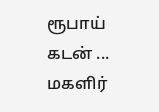ரூபாய் கடன் ...
மகளிர்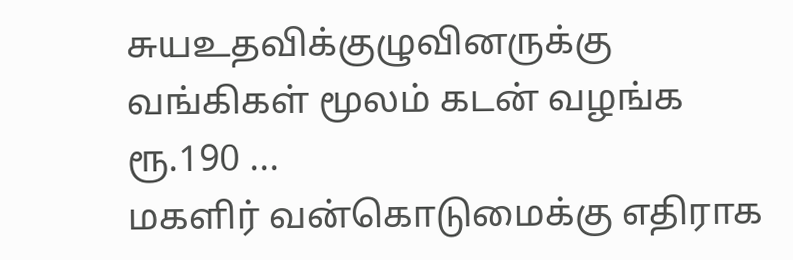சுயஉதவிக்குழுவினருக்கு வங்கிகள் மூலம் கடன் வழங்க ரூ.190 ...
மகளிர் வன்கொடுமைக்கு எதிராக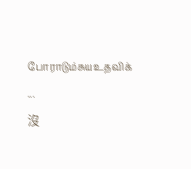போராடும்சுயஉதவிக் ...
沒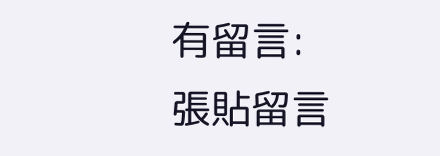有留言:
張貼留言